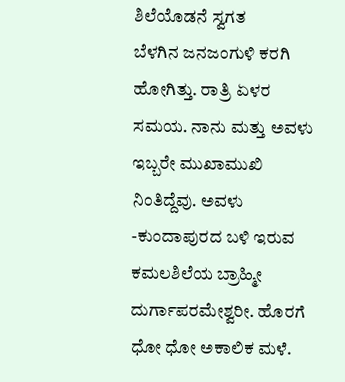ಶಿಲೆಯೊಡನೆ ಸ್ವಗತ
ಬೆಳಗಿನ ಜನಜಂಗುಳಿ ಕರಗಿ ಹೋಗಿತ್ತು. ರಾತ್ರಿ ಏಳರ ಸಮಯ. ನಾನು ಮತ್ತು ಅವಳು ಇಬ್ಬರೇ ಮುಖಾಮುಖಿ ನಿಂತಿದ್ದೆವು. ಅವಳು -ಕುಂದಾಪುರದ ಬಳಿ ಇರುವ ಕಮಲಶಿಲೆಯ ಬ್ರಾಹ್ಮೀ ದುರ್ಗಾಪರಮೇಶ್ವರೀ. ಹೊರಗೆ ಧೋ ಧೋ ಅಕಾಲಿಕ ಮಳೆ.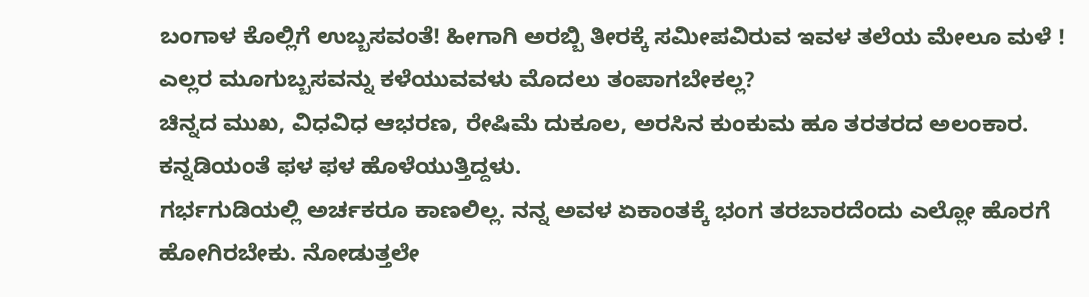ಬಂಗಾಳ ಕೊಲ್ಲಿಗೆ ಉಬ್ಬಸವಂತೆ! ಹೀಗಾಗಿ ಅರಬ್ಬಿ ತೀರಕ್ಕೆ ಸಮೀಪವಿರುವ ಇವಳ ತಲೆಯ ಮೇಲೂ ಮಳೆ ! ಎಲ್ಲರ ಮೂಗುಬ್ಬಸವನ್ನು ಕಳೆಯುವವಳು ಮೊದಲು ತಂಪಾಗಬೇಕಲ್ಲ?
ಚಿನ್ನದ ಮುಖ, ವಿಧವಿಧ ಆಭರಣ, ರೇಷಿಮೆ ದುಕೂಲ, ಅರಸಿನ ಕುಂಕುಮ ಹೂ ತರತರದ ಅಲಂಕಾರ. ಕನ್ನಡಿಯಂತೆ ಫಳ ಫಳ ಹೊಳೆಯುತ್ತಿದ್ದಳು.
ಗರ್ಭಗುಡಿಯಲ್ಲಿ ಅರ್ಚಕರೂ ಕಾಣಲಿಲ್ಲ. ನನ್ನ ಅವಳ ಏಕಾಂತಕ್ಕೆ ಭಂಗ ತರಬಾರದೆಂದು ಎಲ್ಲೋ ಹೊರಗೆ ಹೋಗಿರಬೇಕು. ನೋಡುತ್ತಲೇ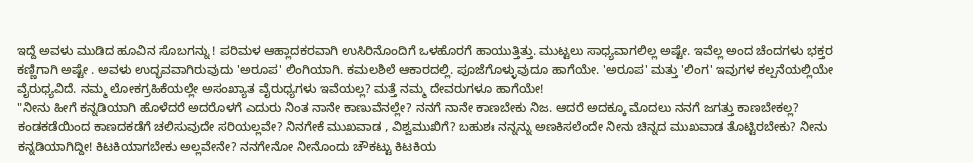ಇದ್ದೆ ಅವಳು ಮುಡಿದ ಹೂವಿನ ಸೊಬಗನ್ನು ! ಪರಿಮಳ ಆಹ್ಲಾದಕರವಾಗಿ ಉಸಿರಿನೊಂದಿಗೆ ಒಳಹೊರಗೆ ಹಾಯುತ್ತಿತ್ತು. ಮುಟ್ಟಲು ಸಾಧ್ಯವಾಗಲಿಲ್ಲ ಅಷ್ಟೇ. ಇವೆಲ್ಲ ಅಂದ ಚೆಂದಗಳು ಭಕ್ತರ ಕಣ್ಣಿಗಾಗಿ ಅಷ್ಟೇ . ಅವಳು ಉದ್ಭವವಾಗಿರುವುದು 'ಅರೂಪ' ಲಿಂಗಿಯಾಗಿ. ಕಮಲಶಿಲೆ ಆಕಾರದಲ್ಲಿ. ಪೂಜೆಗೊಳ್ಳುವುದೂ ಹಾಗೆಯೇ. 'ಅರೂಪ' ಮತ್ತು 'ಲಿಂಗ' ಇವುಗಳ ಕಲ್ಪನೆಯಲ್ಲಿಯೇ ವೈರುಧ್ಯವಿದೆ. ನಮ್ಮ ಲೋಕಗ್ರಹಿಕೆಯಲ್ಲೇ ಅಸಂಖ್ಯಾತ ವೈರುಧ್ಯಗಳು ಇವೆಯಲ್ಲ? ಮತ್ತೆ ನಮ್ಮ ದೇವರುಗಳೂ ಹಾಗೆಯೇ!
"ನೀನು ಹೀಗೆ ಕನ್ನಡಿಯಾಗಿ ಹೊಳೆದರೆ ಅದರೊಳಗೆ ಎದುರು ನಿಂತ ನಾನೇ ಕಾಣುವೆನಲ್ಲೇ? ನನಗೆ ನಾನೇ ಕಾಣಬೇಕು ನಿಜ. ಆದರೆ ಅದಕ್ಕೂ ಮೊದಲು ನನಗೆ ಜಗತ್ತು ಕಾಣಬೇಕಲ್ಲ? ಕಂಡಕಡೆಯಿಂದ ಕಾಣದಕಡೆಗೆ ಚಲಿಸುವುದೇ ಸರಿಯಲ್ಲವೇ? ನಿನಗೇಕೆ ಮುಖವಾಡ , ವಿಶ್ವಮುಖಿಗೆ? ಬಹುಶಃ ನನ್ನನ್ನು ಅಣಕಿಸಲೆಂದೇ ನೀನು ಚಿನ್ನದ ಮುಖವಾಡ ತೊಟ್ಟಿರಬೇಕು? ನೀನು ಕನ್ನಡಿಯಾಗಿದ್ದೀ! ಕಿಟಕಿಯಾಗಬೇಕು ಅಲ್ಲವೇನೇ? ನನಗೇನೋ ನೀನೊಂದು ಚೌಕಟ್ಟು ಕಿಟಕಿಯ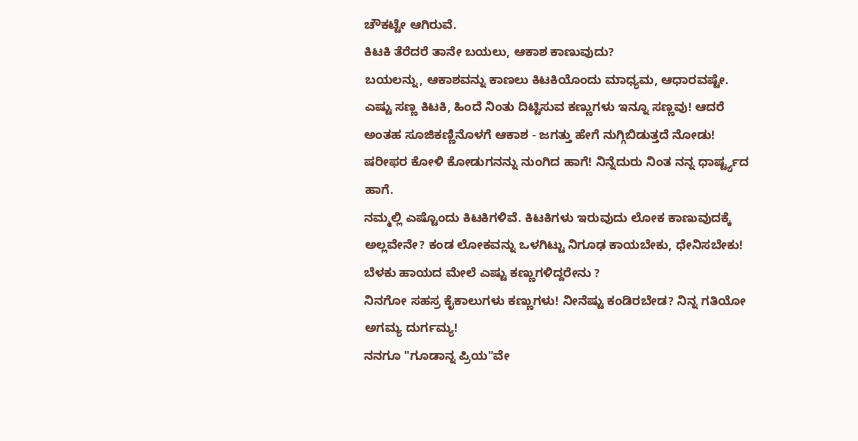ಚೌಕಟ್ಟೇ ಆಗಿರುವೆ.
ಕಿಟಕಿ ತೆರೆದರೆ ತಾನೇ ಬಯಲು, ಆಕಾಶ ಕಾಣುವುದು?
ಬಯಲನ್ನು, ಆಕಾಶವನ್ನು ಕಾಣಲು ಕಿಟಕಿಯೊಂದು ಮಾಧ್ಯಮ, ಆಧಾರವಷ್ಟೇ. ಎಷ್ಟು ಸಣ್ಣ ಕಿಟಕಿ, ಹಿಂದೆ ನಿಂತು ದಿಟ್ಟಿಸುವ ಕಣ್ಣುಗಳು ಇನ್ನೂ ಸಣ್ಣವು! ಆದರೆ ಅಂತಹ ಸೂಜಿಕಣ್ಣಿನೊಳಗೆ ಆಕಾಶ - ಜಗತ್ತು ಹೇಗೆ ನುಗ್ಗಿಬಿಡುತ್ತದೆ ನೋಡು! ಷರೀಫರ ಕೋಳಿ ಕೋಡುಗನನ್ನು ನುಂಗಿದ ಹಾಗೆ! ನಿನ್ನೆದುರು ನಿಂತ ನನ್ನ ಧಾರ್ಷ್ಟ್ಯದ ಹಾಗೆ.
ನಮ್ಮಲ್ಲಿ ಎಷ್ಟೊಂದು ಕಿಟಕಿಗಳಿವೆ. ಕಿಟಕಿಗಳು ಇರುವುದು ಲೋಕ ಕಾಣುವುದಕ್ಕೆ ಅಲ್ಲವೇನೇ? ಕಂಡ ಲೋಕವನ್ನು ಒಳಗಿಟ್ಟು ನಿಗೂಢ ಕಾಯಬೇಕು, ಧೇನಿಸಬೇಕು! ಬೆಳಕು ಹಾಯದ ಮೇಲೆ ಎಷ್ಟು ಕಣ್ಣುಗಳಿದ್ದರೇನು ?
ನಿನಗೋ ಸಹಸ್ರ ಕೈಕಾಲುಗಳು ಕಣ್ಣುಗಳು! ನೀನೆಷ್ಟು ಕಂಡಿರಬೇಡ? ನಿನ್ನ ಗತಿಯೋ ಅಗಮ್ಯ ದುರ್ಗಮ್ಯ!
ನನಗೂ "ಗೂಡಾನ್ನ ಪ್ರಿಯ"ವೇ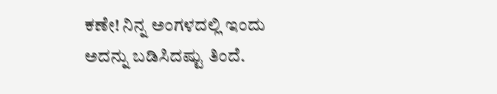ಕಣೇ! ನಿನ್ನ ಅಂಗಳದಲ್ಲಿ ಇಂದು ಅದನ್ನು ಬಡಿಸಿದಷ್ಟು ತಿಂದೆ.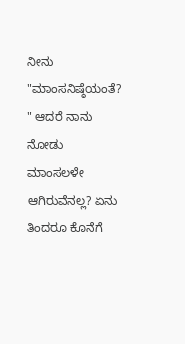ನೀನು "ಮಾಂಸನಿಷ್ಠೆಯಂತೆ? " ಆದರೆ ನಾನು ನೋಡು ಮಾಂಸಲಳೇ ಆಗಿರುವೆನಲ್ಲ? ಏನು ತಿಂದರೂ ಕೊನೆಗೆ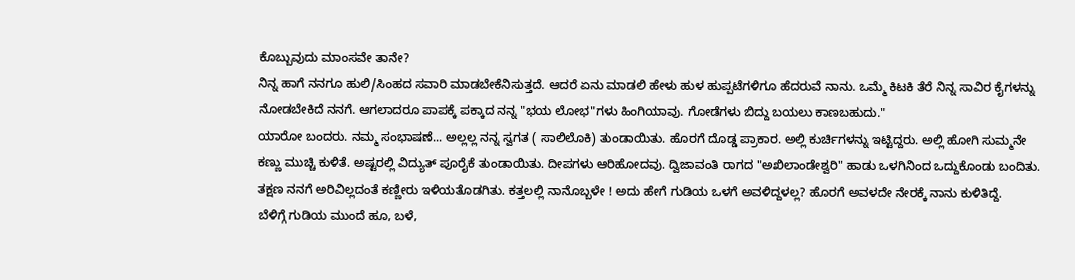ಕೊಬ್ಬುವುದು ಮಾಂಸವೇ ತಾನೇ?
ನಿನ್ನ ಹಾಗೆ ನನಗೂ ಹುಲಿ/ಸಿಂಹದ ಸವಾರಿ ಮಾಡಬೇಕೆನಿಸುತ್ತದೆ. ಆದರೆ ಏನು ಮಾಡಲಿ ಹೇಳು ಹುಳ ಹುಪ್ಪಟೆಗಳಿಗೂ ಹೆದರುವೆ ನಾನು. ಒಮ್ಮೆ ಕಿಟಕಿ ತೆರೆ ನಿನ್ನ ಸಾವಿರ ಕೈಗಳನ್ನು ನೋಡಬೇಕಿದೆ ನನಗೆ. ಆಗಲಾದರೂ ಪಾಪಕ್ಕೆ ಪಕ್ಕಾದ ನನ್ನ "ಭಯ ಲೋಭ"ಗಳು ಹಿಂಗಿಯಾವು. ಗೋಡೆಗಳು ಬಿದ್ದು ಬಯಲು ಕಾಣಬಹುದು."
ಯಾರೋ ಬಂದರು. ನಮ್ಮ ಸಂಭಾಷಣೆ... ಅಲ್ಲಲ್ಲ ನನ್ನ ಸ್ವಗತ ( ಸಾಲಿಲೊಕಿ) ತುಂಡಾಯಿತು. ಹೊರಗೆ ದೊಡ್ಡ ಪ್ರಾಕಾರ. ಅಲ್ಲಿ ಕುರ್ಚಿಗಳನ್ನು ಇಟ್ಟಿದ್ದರು. ಅಲ್ಲಿ ಹೋಗಿ ಸುಮ್ಮನೇ ಕಣ್ಣು ಮುಚ್ಚಿ ಕುಳಿತೆ. ಅಷ್ಟರಲ್ಲಿ ವಿದ್ಯುತ್ ಪೂರೈಕೆ ತುಂಡಾಯಿತು. ದೀಪಗಳು ಆರಿಹೋದವು. ದ್ವಿಜಾವಂತಿ ರಾಗದ "ಅಖಿಲಾಂಡೇಶ್ವರಿ" ಹಾಡು ಒಳಗಿನಿಂದ ಒದ್ದುಕೊಂಡು ಬಂದಿತು. ತಕ್ಷಣ ನನಗೆ ಅರಿವಿಲ್ಲದಂತೆ ಕಣ್ಣೀರು ಇಳಿಯತೊಡಗಿತು. ಕತ್ತಲಲ್ಲಿ ನಾನೊಬ್ಬಳೇ ! ಅದು ಹೇಗೆ ಗುಡಿಯ ಒಳಗೆ ಅವಳಿದ್ದಳಲ್ಲ? ಹೊರಗೆ ಅವಳದೇ ನೇರಕ್ಕೆ ನಾನು ಕುಳಿತಿದ್ದೆ.
ಬೆಳಿಗ್ಗೆ ಗುಡಿಯ ಮುಂದೆ ಹೂ, ಬಳೆ,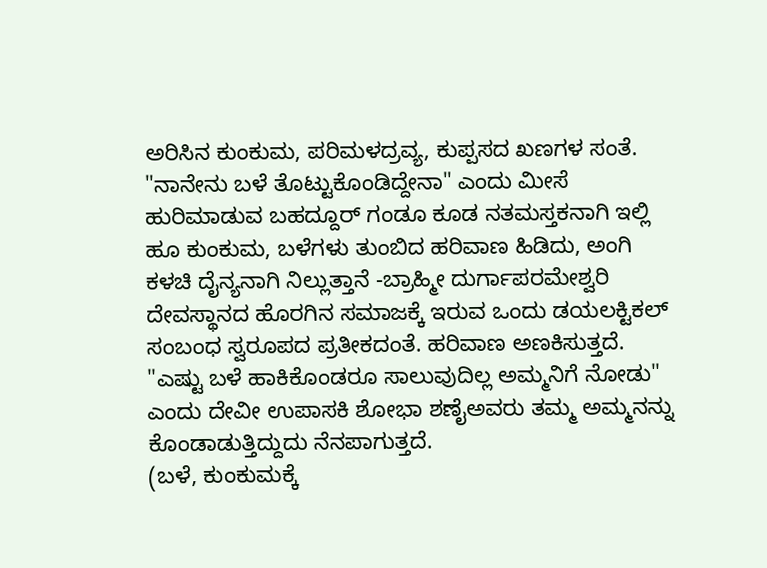ಅರಿಸಿನ ಕುಂಕುಮ, ಪರಿಮಳದ್ರವ್ಯ, ಕುಪ್ಪಸದ ಖಣಗಳ ಸಂತೆ. "ನಾನೇನು ಬಳೆ ತೊಟ್ಟುಕೊಂಡಿದ್ದೇನಾ" ಎಂದು ಮೀಸೆ ಹುರಿಮಾಡುವ ಬಹದ್ದೂರ್ ಗಂಡೂ ಕೂಡ ನತಮಸ್ತಕನಾಗಿ ಇಲ್ಲಿ ಹೂ ಕುಂಕುಮ, ಬಳೆಗಳು ತುಂಬಿದ ಹರಿವಾಣ ಹಿಡಿದು, ಅಂಗಿ ಕಳಚಿ ದೈನ್ಯನಾಗಿ ನಿಲ್ಲುತ್ತಾನೆ -ಬ್ರಾಹ್ಮೀ ದುರ್ಗಾಪರಮೇಶ್ವರಿ ದೇವಸ್ಥಾನದ ಹೊರಗಿನ ಸಮಾಜಕ್ಕೆ ಇರುವ ಒಂದು ಡಯಲಕ್ಟಿಕಲ್ ಸಂಬಂಧ ಸ್ವರೂಪದ ಪ್ರತೀಕದಂತೆ. ಹರಿವಾಣ ಅಣಕಿಸುತ್ತದೆ. "ಎಷ್ಟು ಬಳೆ ಹಾಕಿಕೊಂಡರೂ ಸಾಲುವುದಿಲ್ಲ ಅಮ್ಮನಿಗೆ ನೋಡು" ಎಂದು ದೇವೀ ಉಪಾಸಕಿ ಶೋಭಾ ಶಣೈಅವರು ತಮ್ಮ ಅಮ್ಮನನ್ನು ಕೊಂಡಾಡುತ್ತಿದ್ದುದು ನೆನಪಾಗುತ್ತದೆ.
(ಬಳೆ, ಕುಂಕುಮಕ್ಕೆ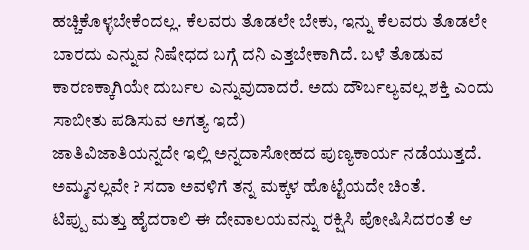ಹಚ್ಚಿಕೊಳ್ಳಬೇಕೆಂದಲ್ಲ. ಕೆಲವರು ತೊಡಲೇ ಬೇಕು, ಇನ್ನು ಕೆಲವರು ತೊಡಲೇ ಬಾರದು ಎನ್ನುವ ನಿಷೇಧದ ಬಗ್ಗೆ ದನಿ ಎತ್ತಬೇಕಾಗಿದೆ. ಬಳೆ ತೊಡುವ ಕಾರಣಕ್ಕಾಗಿಯೇ ದುರ್ಬಲ ಎನ್ನುವುದಾದರೆ. ಅದು ದೌರ್ಬಲ್ಯವಲ್ಲ ಶಕ್ತಿ ಎಂದು ಸಾಬೀತು ಪಡಿಸುವ ಅಗತ್ಯ ಇದೆ)
ಜಾತಿವಿಜಾತಿಯನ್ನದೇ ಇಲ್ಲಿ ಅನ್ನದಾಸೋಹದ ಪುಣ್ಯಕಾರ್ಯ ನಡೆಯುತ್ತದೆ. ಅಮ್ಮನಲ್ಲವೇ ? ಸದಾ ಅವಳಿಗೆ ತನ್ನ ಮಕ್ಕಳ ಹೊಟ್ಟೆಯದೇ ಚಿಂತೆ.
ಟಿಪ್ಪು ಮತ್ತು ಹೈದರಾಲಿ ಈ ದೇವಾಲಯವನ್ನು ರಕ್ಷಿಸಿ ಪೋಷಿಸಿದರಂತೆ ಆ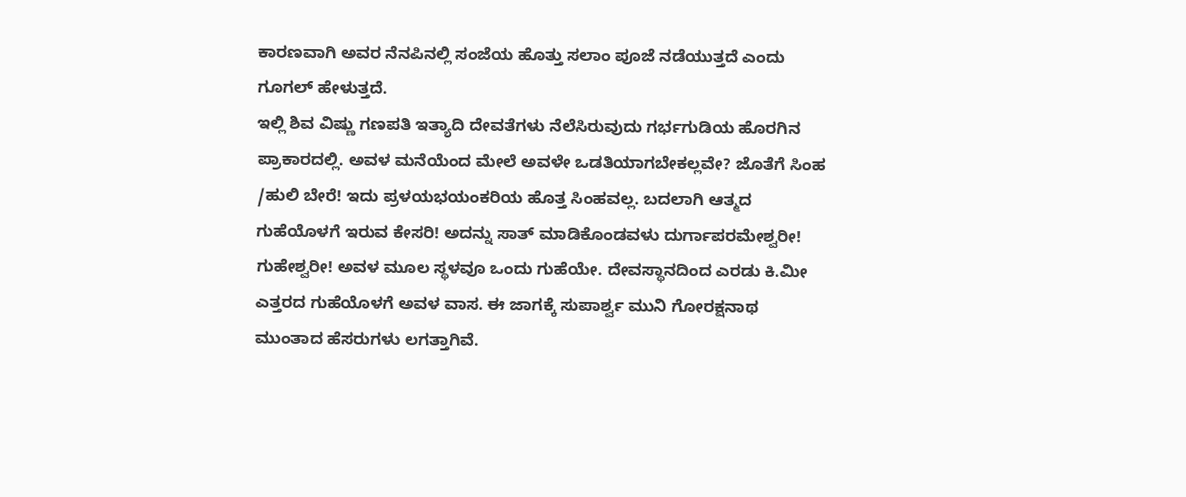ಕಾರಣವಾಗಿ ಅವರ ನೆನಪಿನಲ್ಲಿ ಸಂಜೆಯ ಹೊತ್ತು ಸಲಾಂ ಪೂಜೆ ನಡೆಯುತ್ತದೆ ಎಂದು ಗೂಗಲ್ ಹೇಳುತ್ತದೆ.
ಇಲ್ಲಿ ಶಿವ ವಿಷ್ಣು ಗಣಪತಿ ಇತ್ಯಾದಿ ದೇವತೆಗಳು ನೆಲೆಸಿರುವುದು ಗರ್ಭಗುಡಿಯ ಹೊರಗಿನ ಪ್ರಾಕಾರದಲ್ಲಿ. ಅವಳ ಮನೆಯೆಂದ ಮೇಲೆ ಅವಳೇ ಒಡತಿಯಾಗಬೇಕಲ್ಲವೇ? ಜೊತೆಗೆ ಸಿಂಹ /ಹುಲಿ ಬೇರೆ! ಇದು ಪ್ರಳಯಭಯಂಕರಿಯ ಹೊತ್ತ ಸಿಂಹವಲ್ಲ. ಬದಲಾಗಿ ಆತ್ಮದ ಗುಹೆಯೊಳಗೆ ಇರುವ ಕೇಸರಿ! ಅದನ್ನು ಸಾತ್ ಮಾಡಿಕೊಂಡವಳು ದುರ್ಗಾಪರಮೇಶ್ವರೀ! ಗುಹೇಶ್ವರೀ! ಅವಳ ಮೂಲ ಸ್ಥಳವೂ ಒಂದು ಗುಹೆಯೇ. ದೇವಸ್ಥಾನದಿಂದ ಎರಡು ಕಿ.ಮೀ ಎತ್ತರದ ಗುಹೆಯೊಳಗೆ ಅವಳ ವಾಸ. ಈ ಜಾಗಕ್ಕೆ ಸುಪಾರ್ಶ್ವ ಮುನಿ ಗೋರಕ್ಷನಾಥ ಮುಂತಾದ ಹೆಸರುಗಳು ಲಗತ್ತಾಗಿವೆ.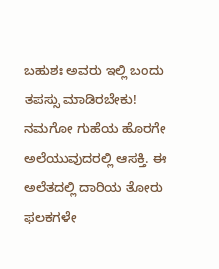ಬಹುಶಃ ಅವರು ಇಲ್ಲಿ ಬಂದು ತಪಸ್ಸು ಮಾಡಿರಬೇಕು!
ನಮಗೋ ಗುಹೆಯ ಹೊರಗೇ ಅಲೆಯುವುದರಲ್ಲಿ ಆಸಕ್ತಿ. ಈ ಅಲೆತದಲ್ಲಿ ದಾರಿಯ ತೋರು ಫಲಕಗಳೇ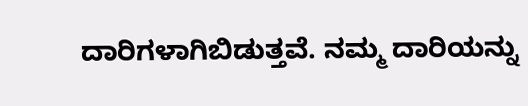ದಾರಿಗಳಾಗಿಬಿಡುತ್ತವೆ. ನಮ್ಮ ದಾರಿಯನ್ನು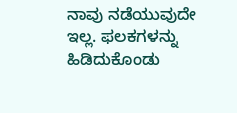ನಾವು ನಡೆಯುವುದೇ ಇಲ್ಲ. ಫಲಕಗಳನ್ನು ಹಿಡಿದುಕೊಂಡು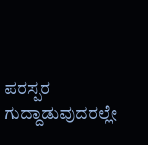ಪರಸ್ಪರ ಗುದ್ದಾಡುವುದರಲ್ಲೇ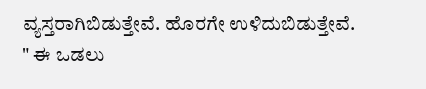ವ್ಯಸ್ತರಾಗಿಬಿಡುತ್ತೇವೆ. ಹೊರಗೇ ಉಳಿದುಬಿಡುತ್ತೇವೆ.
" ಈ ಒಡಲು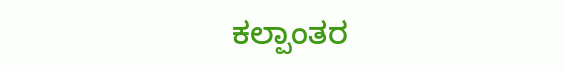ಕಲ್ಪಾಂತರ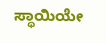ಸ್ಥಾಯಿಯೇ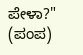ಪೇಳಾ?" (ಪಂಪ)